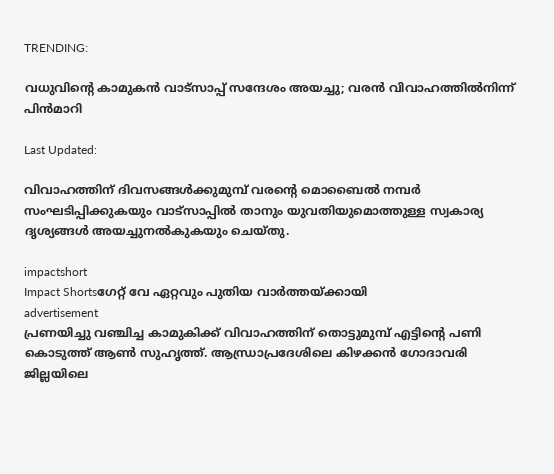TRENDING:

വധുവിന്‍റെ കാമുകൻ വാട്സാപ്പ് സന്ദേശം അയച്ചു; വരൻ വിവാഹത്തിൽനിന്ന് പിൻമാറി

Last Updated:

വിവാഹത്തിന് ദിവസങ്ങൾക്കുമുമ്പ് വരന്‍റെ മൊബൈൽ നമ്പർ സംഘടിപ്പിക്കുകയും വാട്സാപ്പിൽ താനും യുവതിയുമൊത്തുള്ള സ്വകാര്യ ദൃശ്യങ്ങൾ അയച്ചുനൽകുകയും ചെയ്തു.

impactshort
Impact Shortsഗേറ്റ് വേ ഏറ്റവും പുതിയ വാർത്തയ്ക്കായി
advertisement
പ്രണയിച്ചു വഞ്ചിച്ച കാമുകിക്ക് വിവാഹത്തിന് തൊട്ടുമുമ്പ് എട്ടിന്‍റെ പണി കൊടുത്ത് ആൺ സുഹൃത്ത്. ആന്ധ്രാപ്രദേശിലെ കിഴക്കൻ ഗോദാവരി ജില്ലയിലെ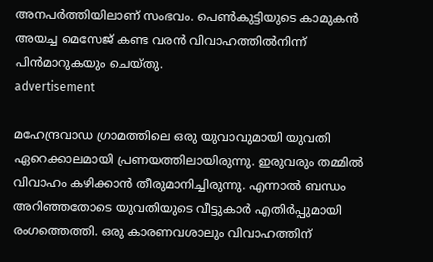അനപർത്തിയിലാണ് സംഭവം. പെൺകുട്ടിയുടെ കാമുകൻ അയച്ച മെസേജ് കണ്ട വരൻ വിവാഹത്തിൽനിന്ന് പിൻമാറുകയും ചെയ്തു.
advertisement

മഹേന്ദ്രവാഡ ഗ്രാമത്തിലെ ഒരു യുവാവുമായി യുവതി ഏറെക്കാലമായി പ്രണയത്തിലായിരുന്നു. ഇരുവരും തമ്മിൽ വിവാഹം കഴിക്കാൻ തീരുമാനിച്ചിരുന്നു. എന്നാൽ ബന്ധം അറിഞ്ഞതോടെ യുവതിയുടെ വീട്ടുകാർ എതിർപ്പുമായി രംഗത്തെത്തി. ഒരു കാരണവശാലും വിവാഹത്തിന്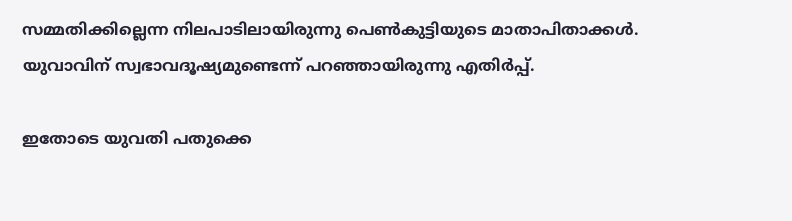സമ്മതിക്കില്ലെന്ന നിലപാടിലായിരുന്നു പെൺകുട്ടിയുടെ മാതാപിതാക്കൾ. യുവാവിന് സ്വഭാവദൂഷ്യമുണ്ടെന്ന് പറഞ്ഞായിരുന്നു എതിർപ്പ്.

ഇതോടെ യുവതി പതുക്കെ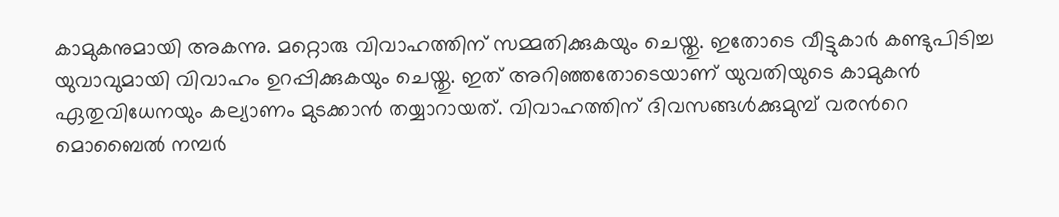കാമുകനുമായി അകന്നു. മറ്റൊരു വിവാഹത്തിന് സമ്മതിക്കുകയും ചെയ്തു. ഇതോടെ വീട്ടുകാർ കണ്ടുപിടിച്ച യുവാവുമായി വിവാഹം ഉറപ്പിക്കുകയും ചെയ്തു. ഇത് അറിഞ്ഞതോടെയാണ് യുവതിയുടെ കാമുകൻ ഏതുവിധേനയും കല്യാണം മുടക്കാൻ തയ്യാറായത്. വിവാഹത്തിന് ദിവസങ്ങൾക്കുമുമ്പ് വരന്‍റെ മൊബൈൽ നമ്പർ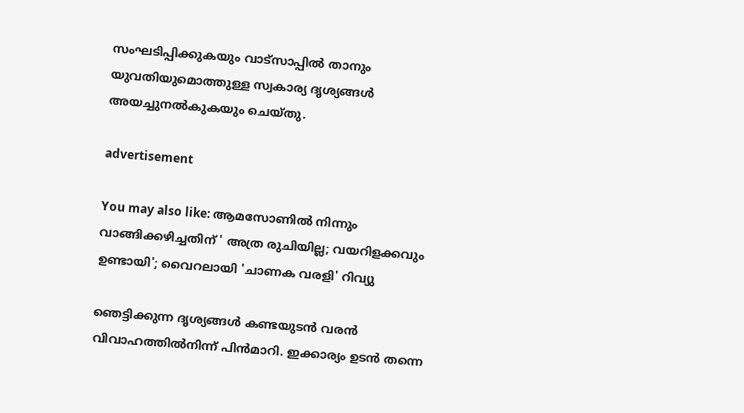സംഘടിപ്പിക്കുകയും വാട്സാപ്പിൽ താനും യുവതിയുമൊത്തുള്ള സ്വകാര്യ ദൃശ്യങ്ങൾ അയച്ചുനൽകുകയും ചെയ്തു.

advertisement

You may also like: ആമസോണിൽ നിന്നും വാങ്ങിക്കഴിച്ചതിന് ' അത്ര രുചിയില്ല; വയറിളക്കവും ഉണ്ടായി'; വൈറലായി 'ചാണക വരളി' റിവ്യു

ഞെട്ടിക്കുന്ന ദൃശ്യങ്ങൾ കണ്ടയുടൻ വരൻ വിവാഹത്തിൽനിന്ന് പിൻമാറി. ഇക്കാര്യം ഉടൻ തന്നെ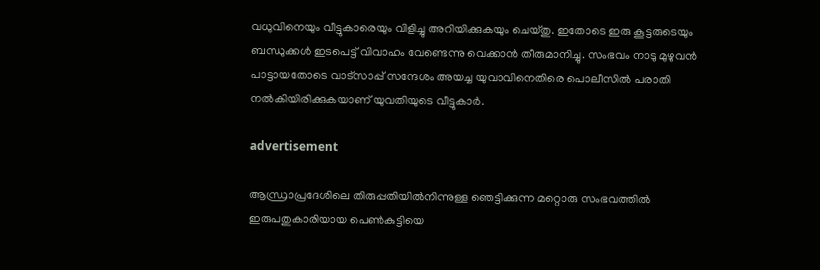വധുവിനെയും വീട്ടുകാരെയും വിളിച്ചു അറിയിക്കുകയും ചെയ്തു. ഇതോടെ ഇരു കൂട്ടരുടെയും ബന്ധുക്കൾ ഇടപെട്ട് വിവാഹം വേണ്ടെന്നു വെക്കാൻ തീരുമാനിച്ചു. സംഭവം നാടു മുഴുവൻ പാട്ടായതോടെ വാട്സാപ്പ് സന്ദേശം അയച്ച യുവാവിനെതിരെ പൊലീസിൽ പരാതി നൽകിയിരിക്കുകയാണ് യുവതിയുടെ വീട്ടുകാർ.

advertisement

ആന്ധ്രാപ്രദേശിലെ തിരുപ്പതിയിൽനിന്നുള്ള ഞെട്ടിക്കുന്ന മറ്റൊരു സംഭവത്തിൽ ഇരുപതുകാരിയായ പെൺകുട്ടിയെ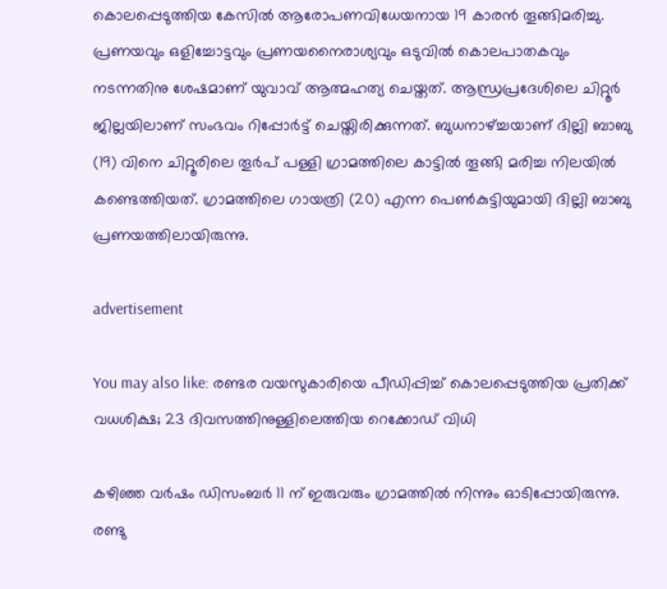കൊലപ്പെടുത്തിയ കേസിൽ ആരോപണവിധേയനായ 19 കാരൻ തൂങ്ങിമരിച്ചു. പ്രണയവും ഒളിച്ചോട്ടവും പ്രണയനൈരാശ്യവും ഒടുവിൽ കൊലപാതകവും നടന്നതിനു ശേഷമാണ് യുവാവ് ആത്മഹത്യ ചെയ്തത്. ആന്ധ്രപ്രദേശിലെ ചിറ്റൂർ ജില്ലയിലാണ് സംഭവം റിപ്പോർട്ട് ചെയ്തിരിക്കുന്നത്. ബുധനാഴ്ച്ചയാണ് ദില്ലി ബാബു (19) വിനെ ചിറ്റൂരിലെ തൂർപ് പള്ളി ഗ്രാമത്തിലെ കാട്ടിൽ തൂങ്ങി മരിച്ച നിലയിൽ കണ്ടെത്തിയത്. ഗ്രാമത്തിലെ ഗായത്രി (20) എന്ന പെൺകുട്ടിയുമായി ദില്ലി ബാബു പ്രണയത്തിലായിരുന്നു.

advertisement

You may also like: രണ്ടര വയസുകാരിയെ പീഡിപ്പിച്ച് കൊലപ്പെടുത്തിയ പ്രതിക്ക് വധശിക്ഷ; 23 ദിവസത്തിനുള്ളിലെത്തിയ റെക്കോഡ് വിധി

കഴിഞ്ഞ വർഷം ഡിസംബർ 11 ന് ഇരുവരും ഗ്രാമത്തിൽ നിന്നും ഓടിപ്പോയിരുന്നു. രണ്ടു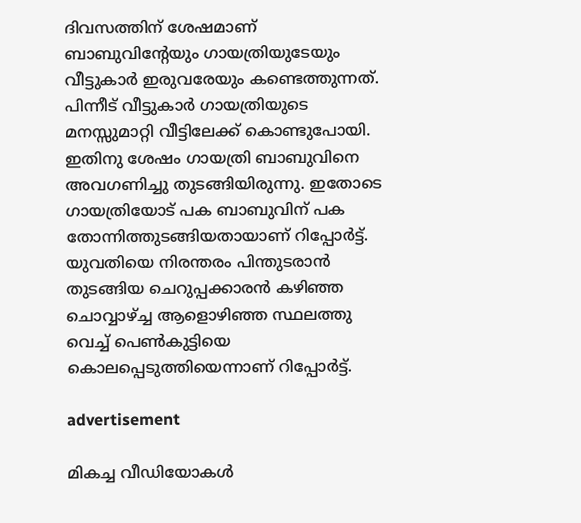ദിവസത്തിന് ശേഷമാണ് ബാബുവിന്റേയും ഗായത്രിയുടേയും വീട്ടുകാർ ഇരുവരേയും കണ്ടെത്തുന്നത്. പിന്നീട് വീട്ടുകാർ ഗായത്രിയുടെ മനസ്സുമാറ്റി വീട്ടിലേക്ക് കൊണ്ടുപോയി. ഇതിനു ശേഷം ഗായത്രി ബാബുവിനെ അവഗണിച്ചു തുടങ്ങിയിരുന്നു. ഇതോടെ ഗായത്രിയോട് പക ബാബുവിന് പക തോന്നിത്തുടങ്ങിയതായാണ് റിപ്പോർട്ട്. യുവതിയെ നിരന്തരം പിന്തുടരാൻ തുടങ്ങിയ ചെറുപ്പക്കാരൻ കഴിഞ്ഞ ചൊവ്വാഴ്ച്ച ആളൊഴിഞ്ഞ സ്ഥലത്തു വെച്ച് പെൺകുട്ടിയെ കൊലപ്പെടുത്തിയെന്നാണ് റിപ്പോർട്ട്.

advertisement

മികച്ച വീഡിയോകൾ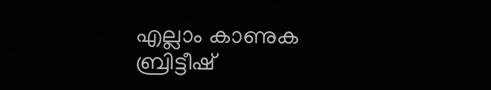എല്ലാം കാണുക
ബ്രിട്ടീഷ്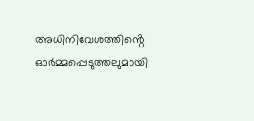അധിനിവേശത്തിൻ്റെ ഓർമ്മപ്പെടുത്തലുമായി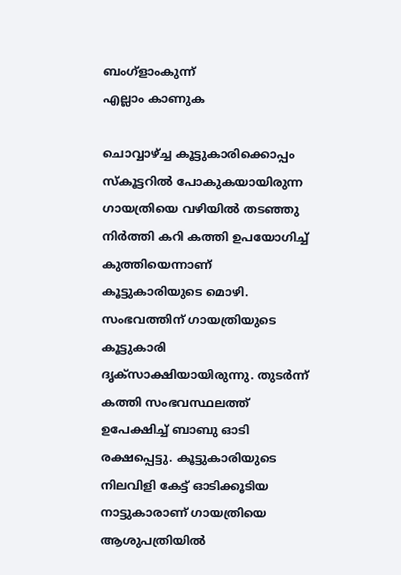ബംഗ്ളാംകുന്ന്
എല്ലാം കാണുക

ചൊവ്വാഴ്ച്ച കൂട്ടുകാരിക്കൊപ്പം സ്കൂട്ടറിൽ പോകുകയായിരുന്ന ഗായത്രിയെ വഴിയിൽ തടഞ്ഞു നിർത്തി കറി കത്തി ഉപയോഗിച്ച് കുത്തിയെന്നാണ് കൂട്ടുകാരിയുടെ മൊഴി. സംഭവത്തിന് ഗായത്രിയുടെ കൂട്ടുകാരി ദൃക്സാക്ഷിയായിരുന്നു. തുടർന്ന് കത്തി സംഭവസ്ഥലത്ത് ഉപേക്ഷിച്ച് ബാബു ഓടി രക്ഷപ്പെട്ടു. കൂട്ടുകാരിയുടെ നിലവിളി കേട്ട് ഓടിക്കൂടിയ നാട്ടുകാരാണ് ഗായത്രിയെ ആശുപത്രിയിൽ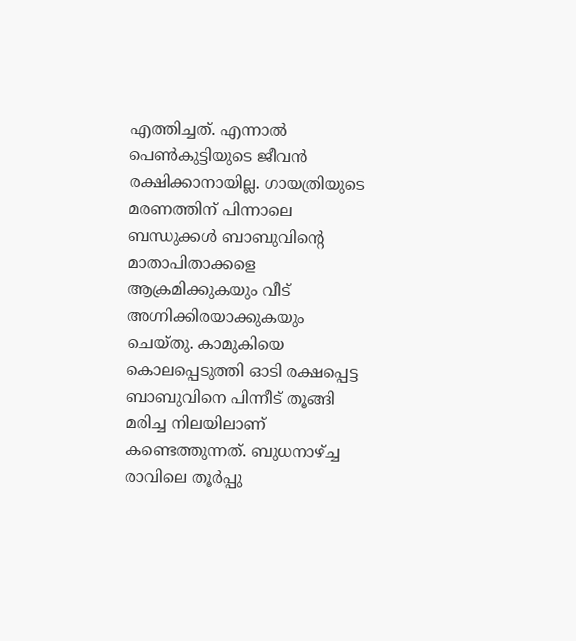എത്തിച്ചത്. എന്നാൽ പെൺകുട്ടിയുടെ ജീവൻ രക്ഷിക്കാനായില്ല. ഗായത്രിയുടെ മരണത്തിന് പിന്നാലെ ബന്ധുക്കൾ ബാബുവിന്റെ മാതാപിതാക്കളെ ആക്രമിക്കുകയും വീട് അഗ്നിക്കിരയാക്കുകയും ചെയ്തു. കാമുകിയെ കൊലപ്പെടുത്തി ഓടി രക്ഷപ്പെട്ട ബാബുവിനെ പിന്നീട് തൂങ്ങി മരിച്ച നിലയിലാണ് കണ്ടെത്തുന്നത്. ബുധനാഴ്ച്ച രാവിലെ തൂർപ്പു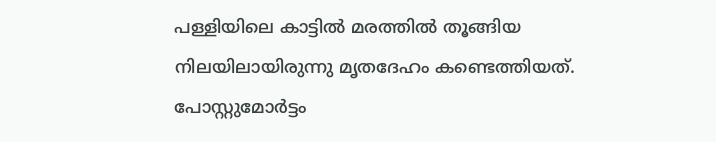പള്ളിയിലെ കാട്ടിൽ മരത്തിൽ തൂങ്ങിയ നിലയിലായിരുന്നു മൃതദേഹം കണ്ടെത്തിയത്. പോസ്റ്റുമോർട്ടം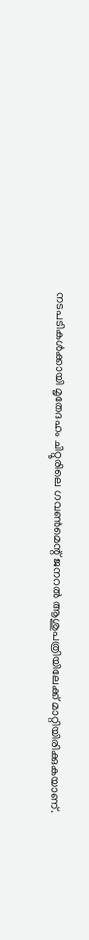നടപടികൾക്കായി മൃതേദഹം ചിറ്റൂരിലെ ഗവൺമെന്റ് ജനറൽ ആശുപത്രിയിലേക്ക് മാറ്റിയിരിക്കുകയാണ്.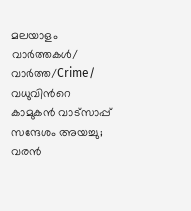മലയാളം വാർത്തകൾ/ വാർത്ത/Crime/
വധുവിന്‍റെ കാമുകൻ വാട്സാപ്പ് സന്ദേശം അയച്ചു; വരൻ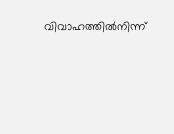വിവാഹത്തിൽനിന്ന്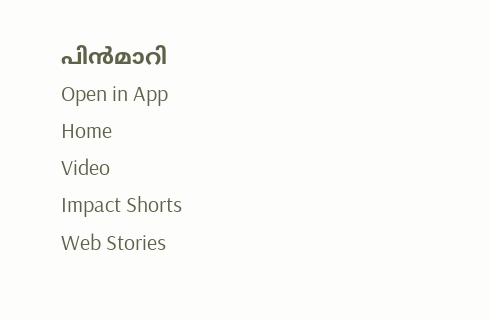പിൻമാറി
Open in App
Home
Video
Impact Shorts
Web Stories